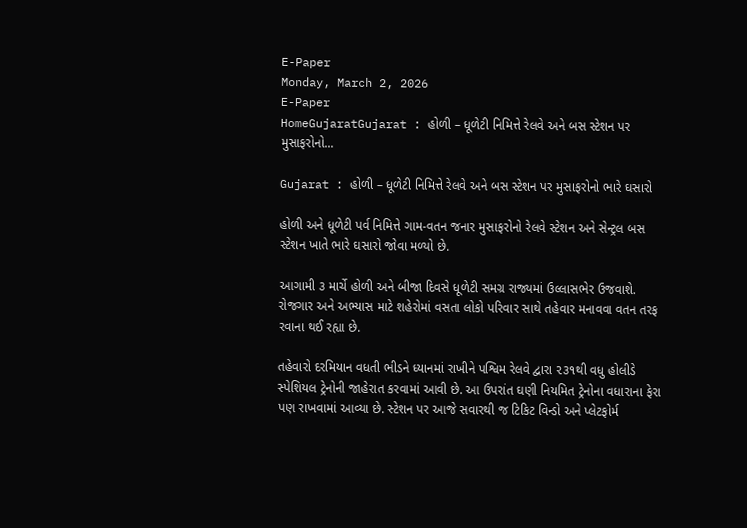E-Paper
Monday, March 2, 2026
E-Paper
HomeGujaratGujarat : હોળી – ધૂળેટી નિમિત્તે રેલવે અને બસ સ્ટેશન પર મુસાફરોનો...

Gujarat : હોળી – ધૂળેટી નિમિત્તે રેલવે અને બસ સ્ટેશન પર મુસાફરોનો ભારે ઘસારો

હોળી અને ધૂળેટી પર્વ નિમિત્તે ગામ-વતન જનાર મુસાફરોનો રેલવે સ્ટેશન અને સેન્ટ્રલ બસ સ્ટેશન ખાતે ભારે ઘસારો જોવા મળ્યો છે.

આગામી ૩ માર્ચે હોળી અને બીજા દિવસે ધૂળેટી સમગ્ર રાજ્યમાં ઉલ્લાસભેર ઉજવાશે. રોજગાર અને અભ્યાસ માટે શહેરોમાં વસતા લોકો પરિવાર સાથે તહેવાર મનાવવા વતન તરફ રવાના થઈ રહ્યા છે.

તહેવારો દરમિયાન વધતી ભીડને ધ્યાનમાં રાખીને પશ્વિમ રેલવે દ્વારા ૨૩૧થી વધુ હોલીડે સ્પેશિયલ ટ્રેનોની જાહેરાત કરવામાં આવી છે. આ ઉપરાંત ઘણી નિયમિત ટ્રેનોના વધારાના ફેરા પણ રાખવામાં આવ્યા છે. સ્ટેશન પર આજે સવારથી જ ટિકિટ વિન્ડો અને પ્લેટફોર્મ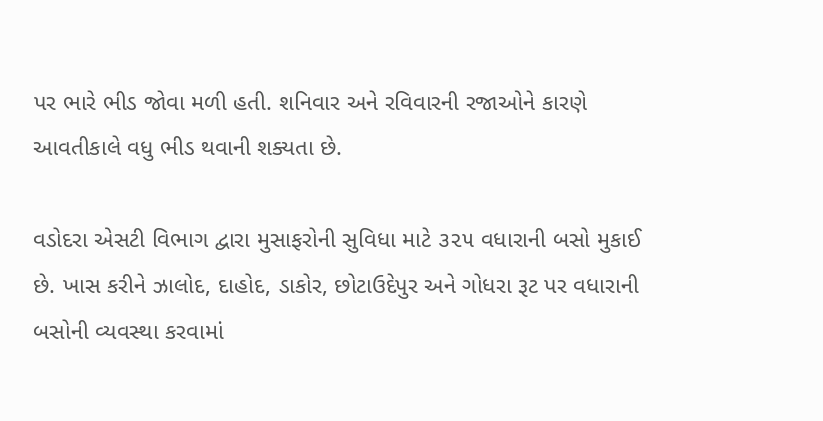પર ભારે ભીડ જોવા મળી હતી. શનિવાર અને રવિવારની રજાઓને કારણે આવતીકાલે વધુ ભીડ થવાની શક્યતા છે.

વડોદરા એસટી વિભાગ દ્વારા મુસાફરોની સુવિધા માટે ૩૨૫ વધારાની બસો મુકાઈ છે. ખાસ કરીને ઝાલોદ, દાહોદ, ડાકોર, છોટાઉદેપુર અને ગોધરા રૂટ પર વધારાની બસોની વ્યવસ્થા કરવામાં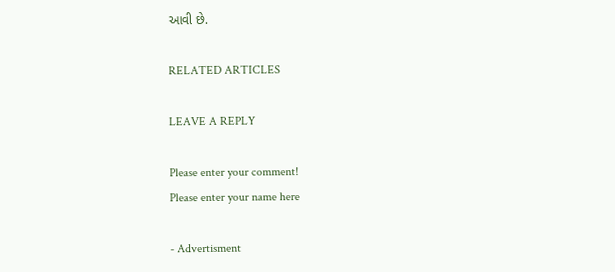આવી છે.

RELATED ARTICLES

LEAVE A REPLY

Please enter your comment!
Please enter your name here

- Advertisment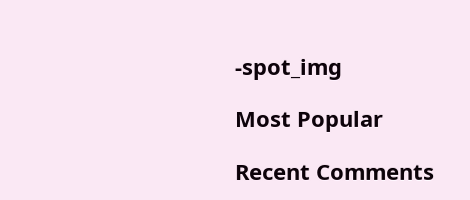-spot_img

Most Popular

Recent Comments